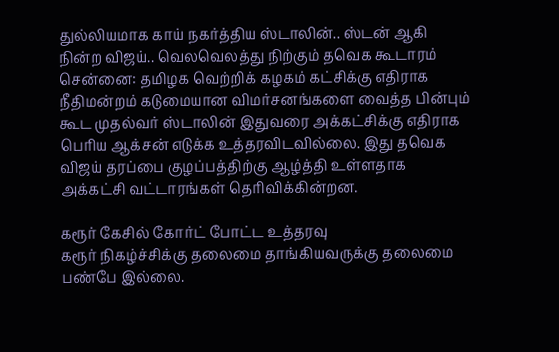துல்லியமாக காய் நகர்த்திய ஸ்டாலின்.. ஸ்டன் ஆகி நின்ற விஜய்.. வெலவெலத்து நிற்கும் தவெக கூடாரம்
சென்னை: தமிழக வெற்றிக் கழகம் கட்சிக்கு எதிராக நீதிமன்றம் கடுமையான விமர்சனங்களை வைத்த பின்பும் கூட முதல்வர் ஸ்டாலின் இதுவரை அக்கட்சிக்கு எதிராக பெரிய ஆக்சன் எடுக்க உத்தரவிடவில்லை. இது தவெக விஜய் தரப்பை குழப்பத்திற்கு ஆழ்த்தி உள்ளதாக அக்கட்சி வட்டாரங்கள் தெரிவிக்கின்றன.

கரூர் கேசில் கோர்ட் போட்ட உத்தரவு
கரூர் நிகழ்ச்சிக்கு தலைமை தாங்கியவருக்கு தலைமை பண்பே இல்லை.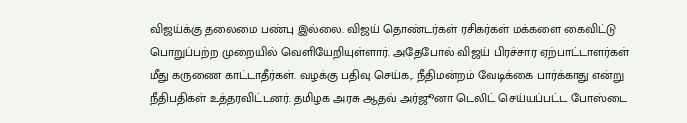விஜய்க்கு தலைமை பண்பு இல்லை. விஜய் தொண்டர்கள் ரசிகர்கள் மக்களை கைவிட்டு பொறுப்பற்ற முறையில் வெளியேறியுள்ளார். அதேபோல் விஜய் பிரச்சார ஏற்பாட்டாளர்கள் மீது கருணை காட்டாதீர்கள். வழக்கு பதிவு செய்க,. நீதிமன்றம் வேடிக்கை பார்க்காது என்று நீதிபதிகள் உத்தரவிட்டனர். தமிழக அரசு ஆதவ் அர்ஜூனா டெலிட் செய்யப்பட்ட போஸ்டை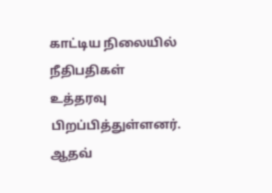காட்டிய நிலையில் நீதிபதிகள் உத்தரவு பிறப்பித்துள்ளனர்.
ஆதவ்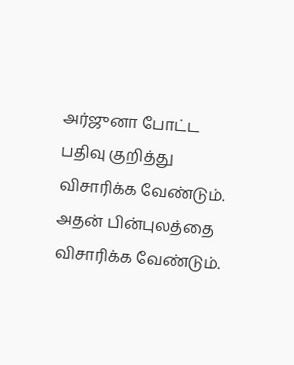அர்ஜுனா போட்ட பதிவு குறித்து விசாரிக்க வேண்டும். அதன் பின்புலத்தை விசாரிக்க வேண்டும்.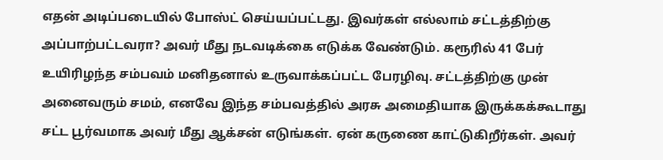எதன் அடிப்படையில் போஸ்ட் செய்யப்பட்டது. இவர்கள் எல்லாம் சட்டத்திற்கு அப்பாற்பட்டவரா? அவர் மீது நடவடிக்கை எடுக்க வேண்டும். கரூரில் 41 பேர் உயிரிழந்த சம்பவம் மனிதனால் உருவாக்கப்பட்ட பேரழிவு. சட்டத்திற்கு முன் அனைவரும் சமம், எனவே இந்த சம்பவத்தில் அரசு அமைதியாக இருக்கக்கூடாது
சட்ட பூர்வமாக அவர் மீது ஆக்சன் எடுங்கள். ஏன் கருணை காட்டுகிறீர்கள். அவர்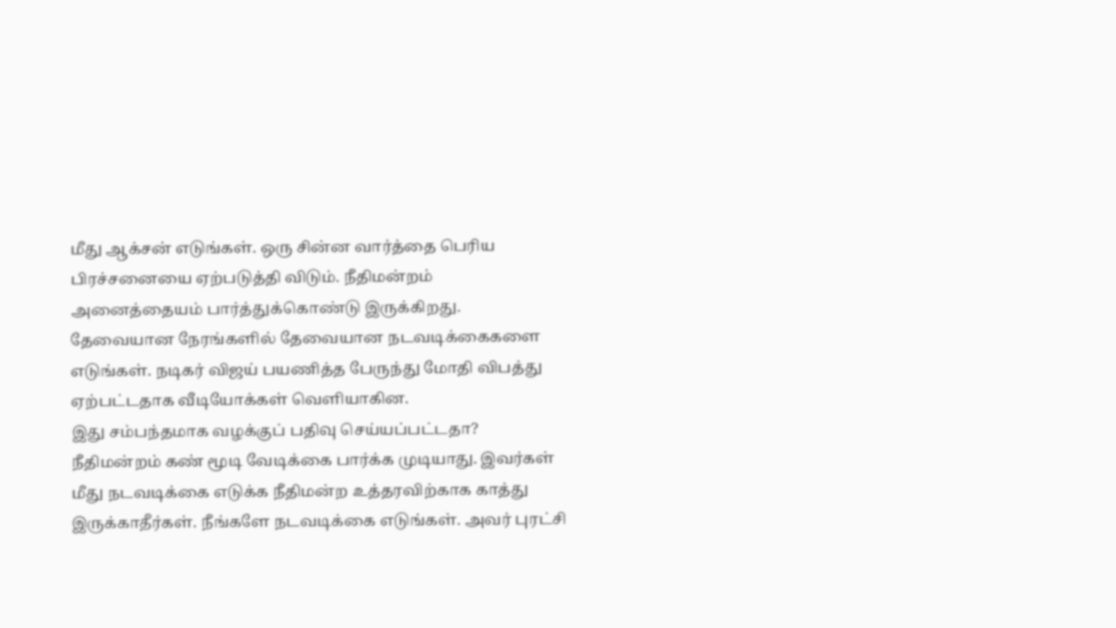மீது ஆக்சன் எடுங்கள். ஒரு சின்ன வார்த்தை பெரிய பிரச்சனையை ஏற்படுத்தி விடும். நீதிமன்றம் அனைத்தையம் பார்த்துக்கொண்டு இருக்கிறது. தேவையான நேரங்களில் தேவையான நடவடிக்கைகளை எடுங்கள். நடிகர் விஜய் பயணித்த பேருந்து மோதி விபத்து ஏற்பட்டதாக வீடியோக்கள் வெளியாகின.
இது சம்பந்தமாக வழக்குப் பதிவு செய்யப்பட்டதா? நீதிமன்றம் கண் மூடி வேடிக்கை பார்க்க முடியாது. இவர்கள் மீது நடவடிக்கை எடுக்க நீதிமன்ற உத்தரவிற்காக காத்து இருக்காதீர்கள். நீங்களே நடவடிக்கை எடுங்கள். அவர் புரட்சி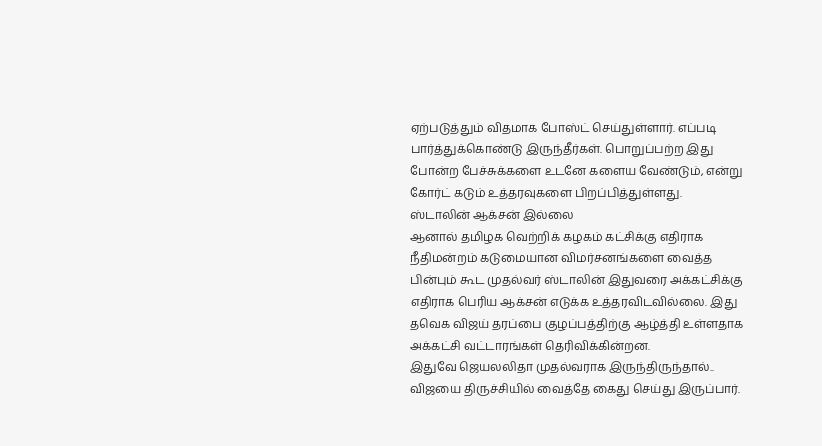ஏற்படுத்தும் விதமாக போஸ்ட் செய்துள்ளார். எப்படி பார்த்துக்கொண்டு இருந்தீர்கள். பொறுப்பற்ற இது போன்ற பேச்சுக்களை உடனே களைய வேண்டும், என்று கோர்ட் கடும் உத்தரவுகளை பிறப்பித்துள்ளது.
ஸ்டாலின் ஆக்சன் இல்லை
ஆனால் தமிழக வெற்றிக் கழகம் கட்சிக்கு எதிராக நீதிமன்றம் கடுமையான விமர்சனங்களை வைத்த பின்பும் கூட முதல்வர் ஸ்டாலின் இதுவரை அக்கட்சிக்கு எதிராக பெரிய ஆக்சன் எடுக்க உத்தரவிடவில்லை. இது தவெக விஜய் தரப்பை குழப்பத்திற்கு ஆழ்த்தி உள்ளதாக அக்கட்சி வட்டாரங்கள் தெரிவிக்கின்றன.
இதுவே ஜெயலலிதா முதல்வராக இருந்திருந்தால்.. விஜயை திருச்சியில் வைத்தே கைது செய்து இருப்பார்.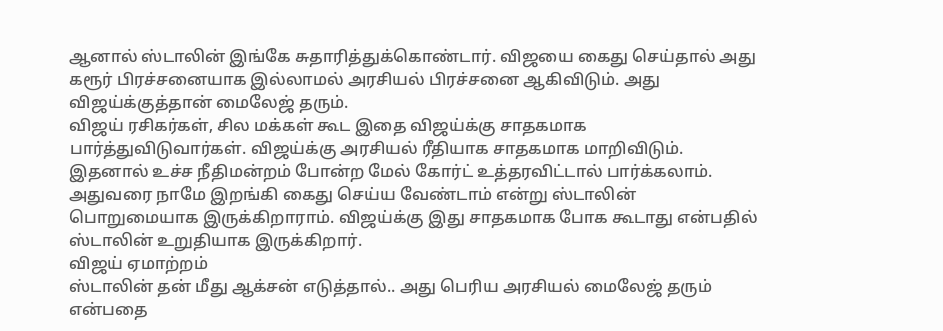ஆனால் ஸ்டாலின் இங்கே சுதாரித்துக்கொண்டார். விஜயை கைது செய்தால் அது கரூர் பிரச்சனையாக இல்லாமல் அரசியல் பிரச்சனை ஆகிவிடும். அது விஜய்க்குத்தான் மைலேஜ் தரும்.
விஜய் ரசிகர்கள், சில மக்கள் கூட இதை விஜய்க்கு சாதகமாக பார்த்துவிடுவார்கள். விஜய்க்கு அரசியல் ரீதியாக சாதகமாக மாறிவிடும். இதனால் உச்ச நீதிமன்றம் போன்ற மேல் கோர்ட் உத்தரவிட்டால் பார்க்கலாம். அதுவரை நாமே இறங்கி கைது செய்ய வேண்டாம் என்று ஸ்டாலின் பொறுமையாக இருக்கிறாராம். விஜய்க்கு இது சாதகமாக போக கூடாது என்பதில் ஸ்டாலின் உறுதியாக இருக்கிறார்.
விஜய் ஏமாற்றம்
ஸ்டாலின் தன் மீது ஆக்சன் எடுத்தால்.. அது பெரிய அரசியல் மைலேஜ் தரும் என்பதை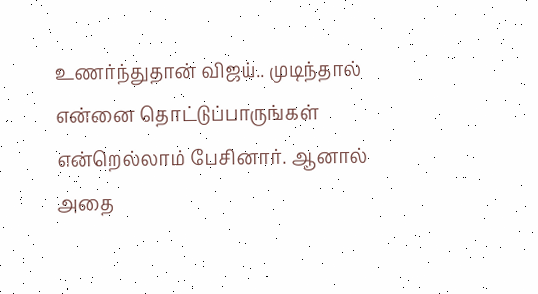உணர்ந்துதான் விஜய்.. முடிந்தால் என்னை தொட்டுப்பாருங்கள் என்றெல்லாம் பேசினார். ஆனால் அதை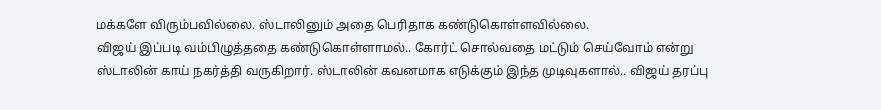மக்களே விரும்பவில்லை. ஸ்டாலினும் அதை பெரிதாக கண்டுகொள்ளவில்லை.
விஜய் இப்படி வம்பிழுத்ததை கண்டுகொள்ளாமல்.. கோர்ட் சொல்வதை மட்டும் செய்வோம் என்று ஸ்டாலின் காய் நகர்த்தி வருகிறார். ஸ்டாலின் கவனமாக எடுக்கும் இந்த முடிவுகளால்.. விஜய் தரப்பு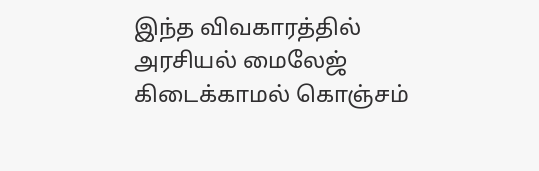இந்த விவகாரத்தில் அரசியல் மைலேஜ் கிடைக்காமல் கொஞ்சம்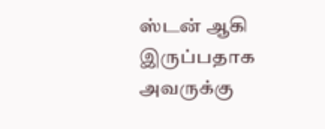ஸ்டன் ஆகி இருப்பதாக அவருக்கு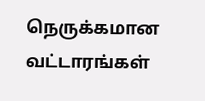நெருக்கமான வட்டாரங்கள்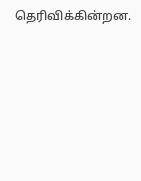தெரிவிக்கின்றன.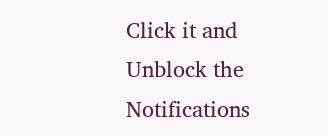Click it and Unblock the Notifications